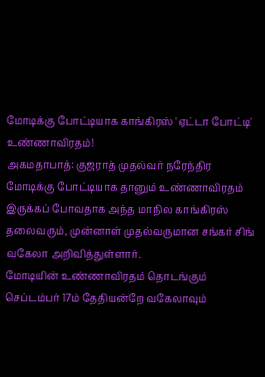மோடிக்கு போட்டியாக காங்கிரஸ் 'ஏட்டா போட்டி' உண்ணாவிரதம்!
அகமதாபாத்: குஜராத் முதல்வர் நரேந்திர மோடிக்கு போட்டியாக தானும் உண்ணாவிரதம் இருக்கப் போவதாக அந்த மாநில காங்கிரஸ் தலைவரும், முன்னாள் முதல்வருமான சங்கர் சிங் வகேலா அறிவித்துள்ளார்.
மோடியின் உண்ணாவிரதம் தொடங்கும் செப்டம்பர் 17ம் தேதியன்றே வகேலாவும்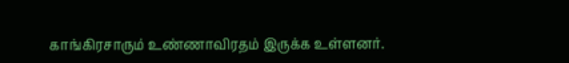காங்கிரசாரும் உண்ணாவிரதம் இருக்க உள்ளனர்.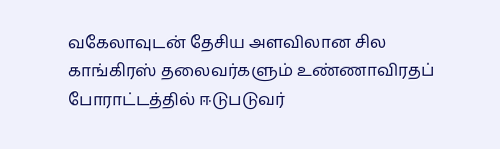வகேலாவுடன் தேசிய அளவிலான சில காங்கிரஸ் தலைவர்களும் உண்ணாவிரதப் போராட்டத்தில் ஈடுபடுவர்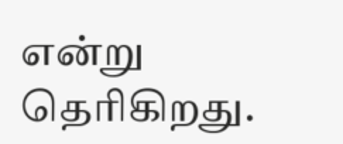என்று தெரிகிறது.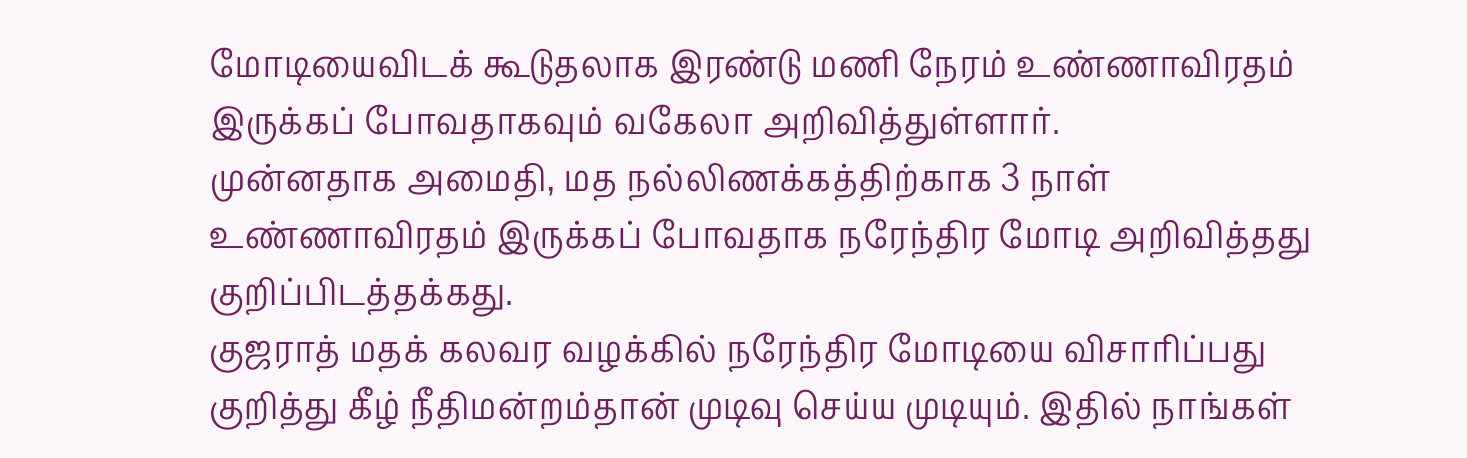மோடியைவிடக் கூடுதலாக இரண்டு மணி நேரம் உண்ணாவிரதம் இருக்கப் போவதாகவும் வகேலா அறிவித்துள்ளார்.
முன்னதாக அமைதி, மத நல்லிணக்கத்திற்காக 3 நாள் உண்ணாவிரதம் இருக்கப் போவதாக நரேந்திர மோடி அறிவித்தது குறிப்பிடத்தக்கது.
குஜராத் மதக் கலவர வழக்கில் நரேந்திர மோடியை விசாரிப்பது குறித்து கீழ் நீதிமன்றம்தான் முடிவு செய்ய முடியும். இதில் நாங்கள்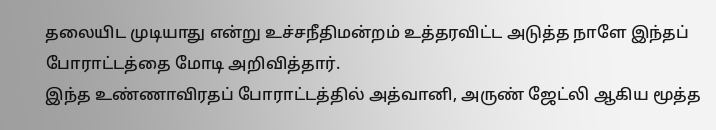தலையிட முடியாது என்று உச்சநீதிமன்றம் உத்தரவிட்ட அடுத்த நாளே இந்தப் போராட்டத்தை மோடி அறிவித்தார்.
இந்த உண்ணாவிரதப் போராட்டத்தில் அத்வானி, அருண் ஜேட்லி ஆகிய மூத்த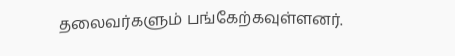தலைவர்களும் பங்கேற்கவுள்ளனர்.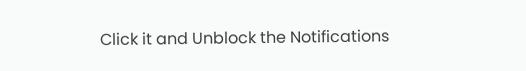Click it and Unblock the Notifications